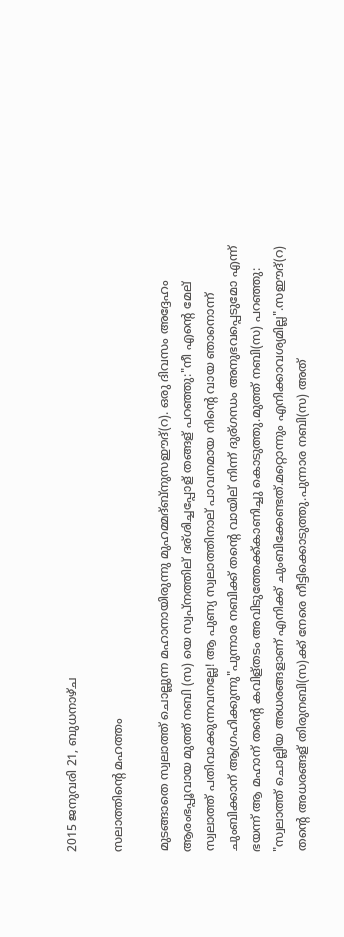2015 ജനുവരി 21, ബുധനാഴ്‌ച

സലാത്തിന്റെ‌ മഹത്തം

മുടങ്ങാതെ സ്വലാത്ത് ചൊല്ലുന്ന മഹാനായിരുന്നു മുഹമ്മദ്‌ബ്നുസഈദ്(റ). ഒരു ദിവസം അദ്ദേഹം ആരംഭപ്പൂവായ മുത്ത് നബി (സ) യെ സ്വപ്നത്തില് ദര്ശിച്ചപ്പോള് തങ്ങള് പറഞ്ഞു:"നീ എന്റെ മേല് സ്വലാത്ത് പതിവാക്കുന്നവനല്ലേ! ആ പുണ്യ സ്വലാത്തിനാല് പാവനമായ നിന്റെ വായ ഞാനൊന്ന് ചുംബിക്കാന് ആഗ്രഹിക്കുന്നു"പുന്നാര നബിക്ക് തന്റെ വായില് നിന്ന് ദുര്ഗന്ധം അനുഭവപ്പെടുമോ എന്ന് ഭയന്ന് ആ മഹാന് തന്റെ കവിള്തടം അവിടുത്തേക്ക്‌കാണിച്ചു കൊടുത്തു.മുത്ത് നബി(സ) പറഞ്ഞു: "സ്വലാത്ത് ചൊല്ലിയ അധരങ്ങളാണ് എനിക്ക് ചുംബിക്കേണ്ടത്.മറ്റൊന്നും എനിക്കാവശ്യമില്ല".സഈദ്(റ) തന്റെ അധരങ്ങള് തിരുനബി(സ)ക്ക് നേരെ നീട്ടിക്കൊടുത്തു.പുന്നാര നബി(സ) അത്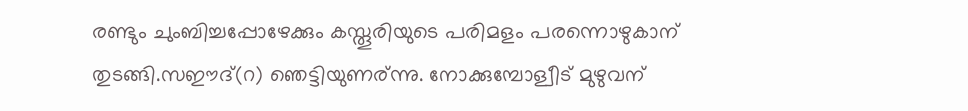രണ്ടും ചുംബിച്ചപ്പോഴേക്കും കസ്തൂരിയുടെ പരിമളം പരന്നൊഴുകാന് തുടങ്ങി.സഈദ്(റ) ഞെട്ടിയുണര്ന്നു. നോക്കുമ്പോള്വീട് മുഴുവന്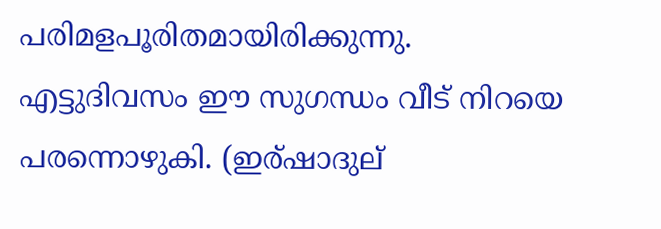പരിമളപൂരിതമായിരിക്കുന്നു. എട്ടുദിവസം ഈ സുഗന്ധം വീട് നിറയെ പരന്നൊഴുകി. (ഇര്ഷാദുല്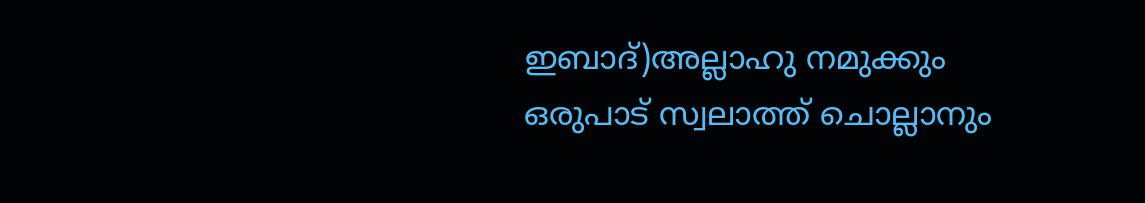ഇബാദ്)അല്ലാഹു നമുക്കും ഒരുപാട് സ്വലാത്ത് ചൊല്ലാനും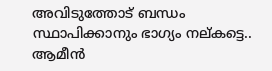അവിടുത്തോട്‌ ബന്ധം സ്ഥാപിക്കാനും ഭാഗ്യം നല്കട്ടെ.. ആമീൻ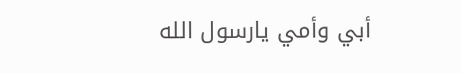أبي وأمي يارسول الله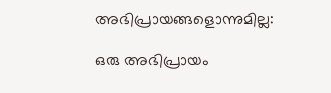അഭിപ്രായങ്ങളൊന്നുമില്ല:

ഒരു അഭിപ്രായം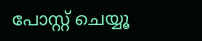പോസ്റ്റ് ചെയ്യൂ